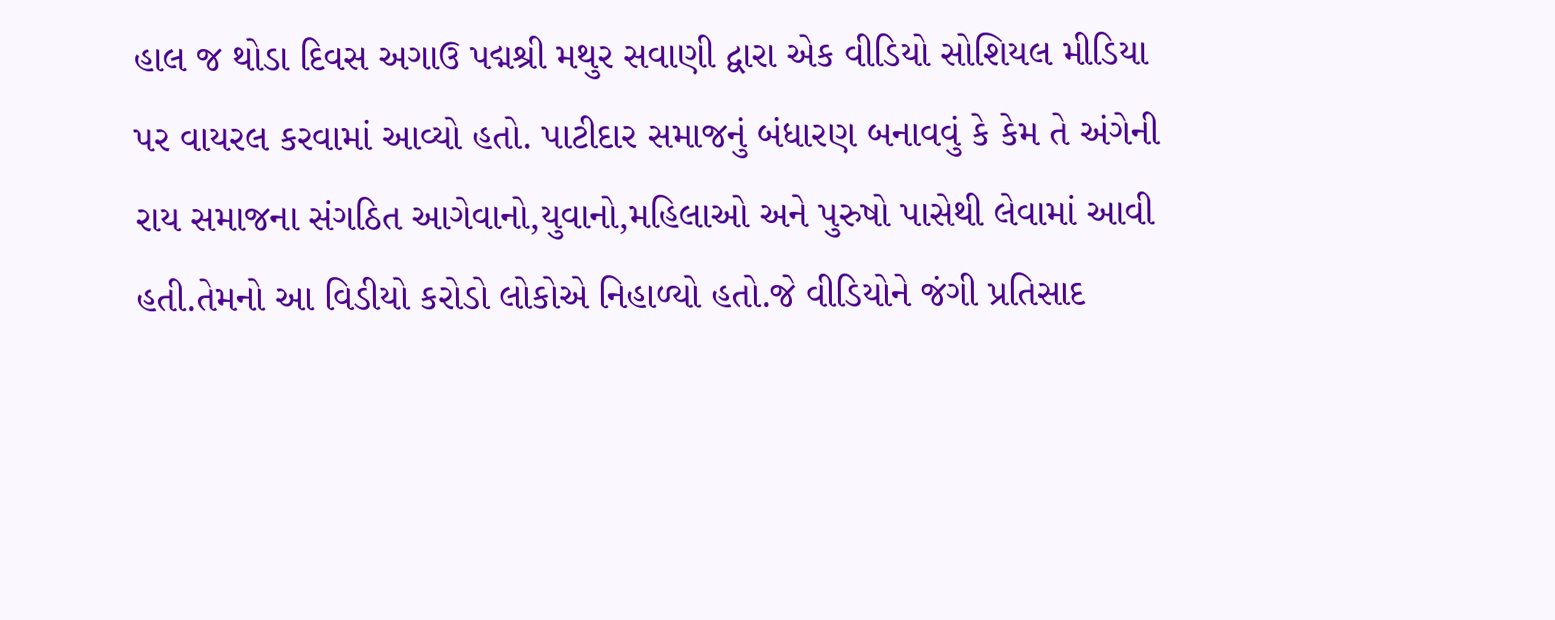હાલ જ થોડા દિવસ અગાઉ પદ્મશ્રી મથુર સવાણી દ્વારા એક વીડિયો સોશિયલ મીડિયા પર વાયરલ કરવામાં આવ્યો હતો. પાટીદાર સમાજનું બંધારણ બનાવવું કે કેમ તે અંગેની રાય સમાજના સંગઠિત આગેવાનો,યુવાનો,મહિલાઓ અને પુરુષો પાસેથી લેવામાં આવી હતી.તેમનો આ વિડીયો કરોડો લોકોએ નિહાળ્યો હતો.જે વીડિયોને જંગી પ્રતિસાદ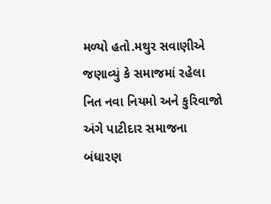મળ્યો હતો.મથુર સવાણીએ જણાવ્યું કે સમાજમાં રહેલા નિત નવા નિયમો અને કુરિવાજો અંગે પાટીદાર સમાજના બંધારણ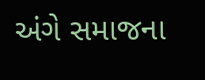અંગે સમાજના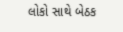લોકો સાથે બેઠક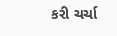કરી ચર્ચા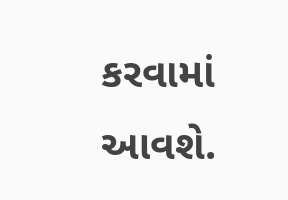કરવામાં આવશે.